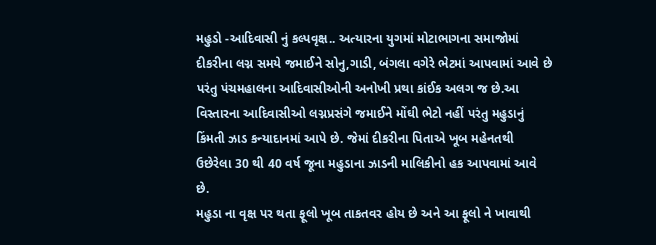મહુડો -આદિવાસી નું કલ્પવૃક્ષ.. અત્યારના યુગમાં મોટાભાગના સમાજોમાં દીકરીના લગ્ન સમયે જમાઈને સોનુ,ગાડી, બંગલા વગેરે ભેટમાં આપવામાં આવે છે પરંતુ પંચમહાલના આદિવાસીઓની અનોખી પ્રથા કાંઈક અલગ જ છે.આ વિસ્તારના આદિવાસીઓ લગ્નપ્રસંગે જમાઈને મોંઘી ભેટો નહીં પરંતુ મહુડાનું કિંમતી ઝાડ કન્યાદાનમાં આપે છે. જેમાં દીકરીના પિતાએ ખૂબ મહેનતથી ઉછેરેલા 30 થી 40 વર્ષ જૂના મહુડાના ઝાડની માલિકીનો હક આપવામાં આવે છે.
મહુડા ના વૃક્ષ પર થતા ફૂલો ખૂબ તાકતવર હોય છે અને આ ફૂલો ને ખાવાથી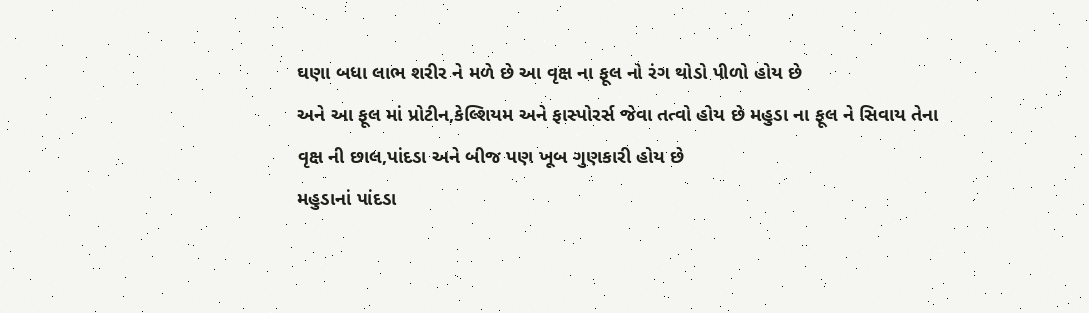ઘણા બધા લાભ શરીર ને મળે છે આ વૃક્ષ ના ફૂલ નો રંગ થોડો પીળો હોય છે
અને આ ફૂલ માં પ્રોટીન,કેલ્શિયમ અને ફાસ્પોરર્સ જેવા તત્વો હોય છે મહુડા ના ફૂલ ને સિવાય તેના વૃક્ષ ની છાલ,પાંદડા અને બીજ પણ ખૂબ ગુણકારી હોય છે
મહુડાનાં પાંદડા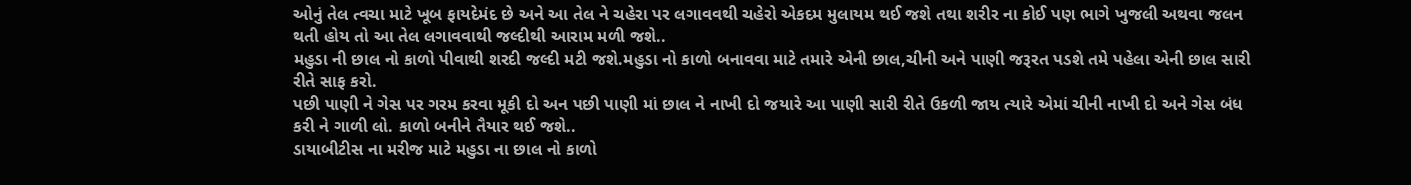ઓનું તેલ ત્વચા માટે ખૂબ ફાયદેમંદ છે અને આ તેલ ને ચહેરા પર લગાવવથી ચહેરો એકદમ મુલાયમ થઈ જશે તથા શરીર ના કોઈ પણ ભાગે ખુજલી અથવા જલન થતી હોય તો આ તેલ લગાવવાથી જલ્દીથી આરામ મળી જશે..
મહુડા ની છાલ નો કાળો પીવાથી શરદી જલ્દી મટી જશે.મહુડા નો કાળો બનાવવા માટે તમારે એની છાલ,ચીની અને પાણી જરૂરત પડશે તમે પહેલા એની છાલ સારી રીતે સાફ કરો.
પછી પાણી ને ગેસ પર ગરમ કરવા મૂકી દો અન પછી પાણી માં છાલ ને નાખી દો જયારે આ પાણી સારી રીતે ઉકળી જાય ત્યારે એમાં ચીની નાખી દો અને ગેસ બંધ કરી ને ગાળી લો. કાળો બનીને તૈયાર થઈ જશે..
ડાયાબીટીસ ના મરીજ માટે મહુડા ના છાલ નો કાળો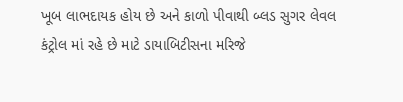ખૂબ લાભદાયક હોય છે અને કાળો પીવાથી બ્લડ સુગર લેવલ કંટ્રોલ માં રહે છે માટે ડાયાબિટીસના મરિજે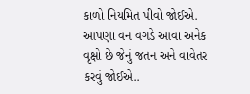કાળો નિયમિત પીવો જોઈએ. આપણા વન વગડે આવા અનેક વૃક્ષો છે જેનું જતન અને વાવેતર કરવું જોઈએ..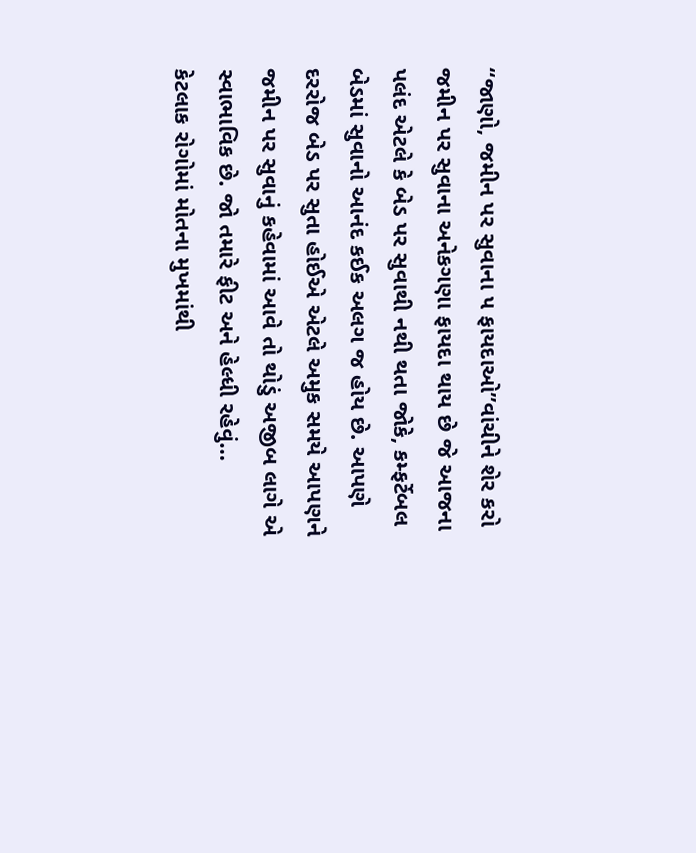“જાણો, જમીન પર સુવાના ૫ ફાયદાઓ”વાંચીને શેર કરો
જમીન પર સુવાના અનેકગણા ફાયદા થાય છે જે આજના પલંદ એટલે કે બેડ પર સુવાથી નથી થતા જોકે, કમ્ફર્ટેબલ બેડમાં સુવાનો આનંદ કઈક અલગ જ હોય છે. આપણે દરરોજ બેડ પર સુતા હોઈએ એટલે અમુક સમયે આપણને જમીન પર સુવાનું કહેવામાં આવે તો થોડું અજીબ લાગે એ સ્વાભાવિક છે. જો તમારે ફીટ અને હેલ્ધી રહેવું…
કેટલાક રોગોમાં મોતના મુખમાંથી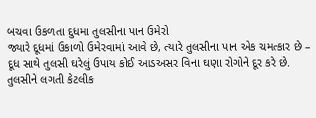બચવા ઉકળતા દુધમા તુલસીના પાન ઉમેરો
જ્યારે દૂધમાં ઉકાળો ઉમેરવામાં આવે છે, ત્યારે તુલસીના પાન એક ચમત્કાર છે – દૂધ સાથે તુલસી ઘરેલું ઉપાય કોઈ આડઅસર વિના ઘણા રોગોને દૂર કરે છે. તુલસીને લગતી કેટલીક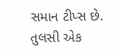સમાન ટીપ્સ છે. તુલસી એક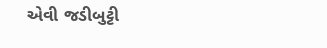એવી જડીબુટ્ટી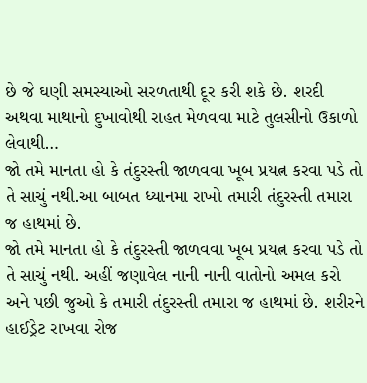છે જે ઘણી સમસ્યાઓ સરળતાથી દૂર કરી શકે છે. શરદી અથવા માથાનો દુખાવોથી રાહત મેળવવા માટે તુલસીનો ઉકાળો લેવાથી…
જો તમે માનતા હો કે તંદુરસ્તી જાળવવા ખૂબ પ્રયત્ન કરવા પડે તો તે સાચું નથી.આ બાબત ધ્યાનમા રાખો તમારી તંદુરસ્તી તમારા જ હાથમાં છે.
જો તમે માનતા હો કે તંદુરસ્તી જાળવવા ખૂબ પ્રયત્ન કરવા પડે તો તે સાચું નથી. અહીં જણાવેલ નાની નાની વાતોનો અમલ કરો અને પછી જુઓ કે તમારી તંદુરસ્તી તમારા જ હાથમાં છે. શરીરને હાઈડ્રેટ રાખવા રોજ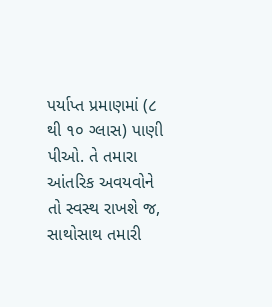પર્યાપ્ત પ્રમાણમાં (૮ થી ૧૦ ગ્લાસ) પાણી પીઓ. તે તમારા આંતરિક અવયવોને તો સ્વસ્થ રાખશે જ, સાથોસાથ તમારી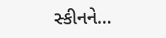સ્કીનને…